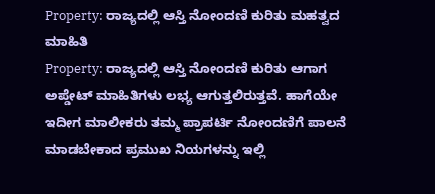Property: ರಾಜ್ಯದಲ್ಲಿ ಆಸ್ತಿ ನೋಂದಣಿ ಕುರಿತು ಮಹತ್ವದ ಮಾಹಿತಿ
Property: ರಾಜ್ಯದಲ್ಲಿ ಆಸ್ತಿ ನೋಂದಣಿ ಕುರಿತು ಆಗಾಗ ಅಪ್ಡೇಟ್ ಮಾಹಿತಿಗಳು ಲಭ್ಯ ಆಗುತ್ತಲಿರುತ್ತವೆ. ಹಾಗೆಯೇ ಇದೀಗ ಮಾಲೀಕರು ತಮ್ಮ ಪ್ರಾಪರ್ಟಿ ನೋಂದಣಿಗೆ ಪಾಲನೆ ಮಾಡಬೇಕಾದ ಪ್ರಮುಖ ನಿಯಗಳನ್ನು ಇಲ್ಲಿ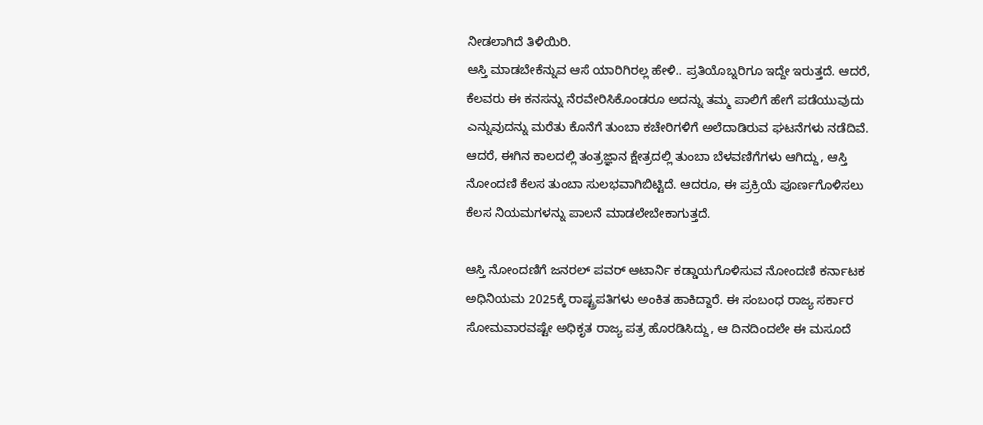ನೀಡಲಾಗಿದೆ ತಿಳಿಯಿರಿ.
ಆಸ್ತಿ ಮಾಡಬೇಕೆನ್ನುವ ಆಸೆ ಯಾರಿಗಿರಲ್ಲ ಹೇಳಿ.. ಪ್ರತಿಯೊಬ್ನರಿಗೂ ಇದ್ದೇ ಇರುತ್ತದೆ. ಆದರೆ, ಕೆಲವರು ಈ ಕನಸನ್ನು ನೆರವೇರಿಸಿಕೊಂಡರೂ ಅದನ್ನು ತಮ್ಮ ಪಾಲಿಗೆ ಹೇಗೆ ಪಡೆಯುವುದು ಎನ್ನುವುದನ್ನು ಮರೆತು ಕೊನೆಗೆ ತುಂಬಾ ಕಚೇರಿಗಳಿಗೆ ಅಲೆದಾಡಿರುವ ಘಟನೆಗಳು ನಡೆದಿವೆ. ಆದರೆ, ಈಗಿನ ಕಾಲದಲ್ಲಿ ತಂತ್ರಜ್ಞಾನ ಕ್ಷೇತ್ರದಲ್ಲಿ ತುಂಬಾ ಬೆಳವಣಿಗೆಗಳು ಆಗಿದ್ದು, ಆಸ್ತಿ ನೋಂದಣಿ ಕೆಲಸ ತುಂಬಾ ಸುಲಭವಾಗಿಬಿಟ್ಟಿದೆ. ಆದರೂ, ಈ ಪ್ರಕ್ರಿಯೆ ಪೂರ್ಣಗೊಳಿಸಲು ಕೆಲಸ ನಿಯಮಗಳನ್ನು ಪಾಲನೆ ಮಾಡಲೇಬೇಕಾಗುತ್ತದೆ.

ಆಸ್ತಿ ನೋಂದಣಿಗೆ ಜನರಲ್ ಪವರ್ ಆಟಾರ್ನಿ ಕಡ್ಡಾಯಗೊಳಿಸುವ ನೋಂದಣಿ ಕರ್ನಾಟಕ ಅಧಿನಿಯಮ 2025ಕ್ಕೆ ರಾಷ್ಟ್ರಪತಿಗಳು ಅಂಕಿತ ಹಾಕಿದ್ದಾರೆ. ಈ ಸಂಬಂಧ ರಾಜ್ಯ ಸರ್ಕಾರ ಸೋಮವಾರವಷ್ಟೇ ಅಧಿಕೃತ ರಾಜ್ಯ ಪತ್ರ ಹೊರಡಿಸಿದ್ದು, ಆ ದಿನದಿಂದಲೇ ಈ ಮಸೂದೆ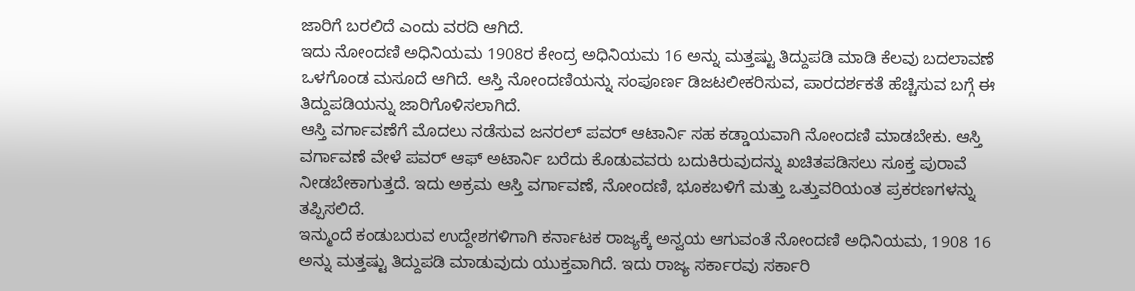ಜಾರಿಗೆ ಬರಲಿದೆ ಎಂದು ವರದಿ ಆಗಿದೆ.
ಇದು ನೋಂದಣಿ ಅಧಿನಿಯಮ 1908ರ ಕೇಂದ್ರ ಅಧಿನಿಯಮ 16 ಅನ್ನು ಮತ್ತಷ್ಟು ತಿದ್ದುಪಡಿ ಮಾಡಿ ಕೆಲವು ಬದಲಾವಣೆ ಒಳಗೊಂಡ ಮಸೂದೆ ಆಗಿದೆ. ಆಸ್ತಿ ನೋಂದಣಿಯನ್ನು ಸಂಪೂರ್ಣ ಡಿಜಟಲೀಕರಿಸುವ, ಪಾರದರ್ಶಕತೆ ಹೆಚ್ಚಿಸುವ ಬಗ್ಗೆ ಈ ತಿದ್ದುಪಡಿಯನ್ನು ಜಾರಿಗೊಳಿಸಲಾಗಿದೆ.
ಆಸ್ತಿ ವರ್ಗಾವಣೆಗೆ ಮೊದಲು ನಡೆಸುವ ಜನರಲ್ ಪವರ್ ಆಟಾರ್ನಿ ಸಹ ಕಡ್ಡಾಯವಾಗಿ ನೋಂದಣಿ ಮಾಡಬೇಕು. ಆಸ್ತಿ ವರ್ಗಾವಣೆ ವೇಳೆ ಪವರ್ ಆಫ್ ಅಟಾರ್ನಿ ಬರೆದು ಕೊಡುವವರು ಬದುಕಿರುವುದನ್ನು ಖಚಿತಪಡಿಸಲು ಸೂಕ್ತ ಪುರಾವೆ ನೀಡಬೇಕಾಗುತ್ತದೆ. ಇದು ಅಕ್ರಮ ಆಸ್ತಿ ವರ್ಗಾವಣೆ, ನೋಂದಣಿ, ಭೂಕಬಳಿಗೆ ಮತ್ತು ಒತ್ತುವರಿಯಂತ ಪ್ರಕರಣಗಳನ್ನು ತಪ್ಪಿಸಲಿದೆ.
ಇನ್ಮುಂದೆ ಕಂಡುಬರುವ ಉದ್ದೇಶಗಳಿಗಾಗಿ ಕರ್ನಾಟಕ ರಾಜ್ಯಕ್ಕೆ ಅನ್ವಯ ಆಗುವಂತೆ ನೋಂದಣಿ ಅಧಿನಿಯಮ, 1908 16 ಅನ್ನು ಮತ್ತಷ್ಟು ತಿದ್ದುಪಡಿ ಮಾಡುವುದು ಯುಕ್ತವಾಗಿದೆ. ಇದು ರಾಜ್ಯ ಸರ್ಕಾರವು ಸರ್ಕಾರಿ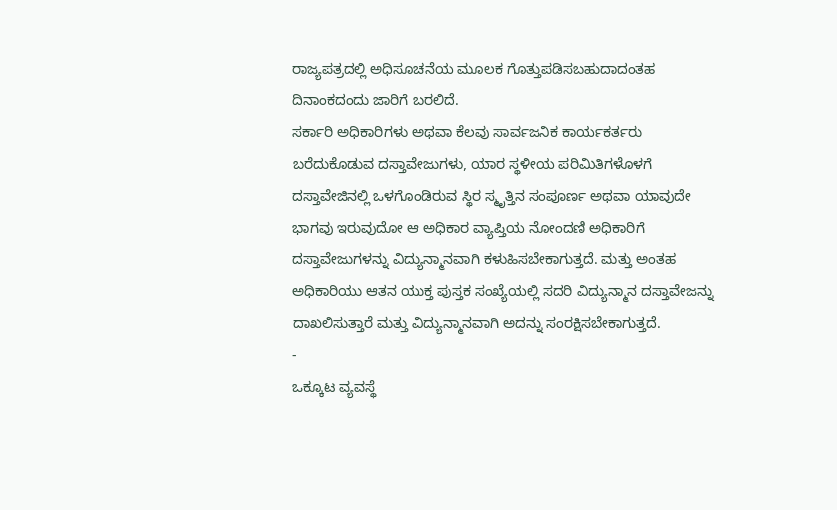ರಾಜ್ಯಪತ್ರದಲ್ಲಿ ಅಧಿಸೂಚನೆಯ ಮೂಲಕ ಗೊತ್ತುಪಡಿಸಬಹುದಾದಂತಹ ದಿನಾಂಕದಂದು ಜಾರಿಗೆ ಬರಲಿದೆ.
ಸರ್ಕಾರಿ ಅಧಿಕಾರಿಗಳು ಅಥವಾ ಕೆಲವು ಸಾರ್ವಜನಿಕ ಕಾರ್ಯಕರ್ತರು ಬರೆದುಕೊಡುವ ದಸ್ತಾವೇಜುಗಳು, ಯಾರ ಸ್ಥಳೀಯ ಪರಿಮಿತಿಗಳೊಳಗೆ ದಸ್ತಾವೇಜಿನಲ್ಲಿ ಒಳಗೊಂಡಿರುವ ಸ್ಥಿರ ಸ್ಮೃತ್ತಿನ ಸಂಪೂರ್ಣ ಅಥವಾ ಯಾವುದೇ ಭಾಗವು ಇರುವುದೋ ಆ ಅಧಿಕಾರ ವ್ಯಾಪ್ತಿಯ ನೋಂದಣಿ ಅಧಿಕಾರಿಗೆ ದಸ್ತಾವೇಜುಗಳನ್ನು ವಿದ್ಯುನ್ಮಾನವಾಗಿ ಕಳುಹಿಸಬೇಕಾಗುತ್ತದೆ. ಮತ್ತು ಅಂತಹ ಅಧಿಕಾರಿಯು ಆತನ ಯುಕ್ತ ಪುಸ್ತಕ ಸಂಖ್ಯೆಯಲ್ಲಿ ಸದರಿ ವಿದ್ಯುನ್ಮಾನ ದಸ್ತಾವೇಜನ್ನು ದಾಖಲಿಸುತ್ತಾರೆ ಮತ್ತು ವಿದ್ಯುನ್ಮಾನವಾಗಿ ಅದನ್ನು ಸಂರಕ್ಷಿಸಬೇಕಾಗುತ್ತದೆ.
-
ಒಕ್ಕೂಟ ವ್ಯವಸ್ಥೆ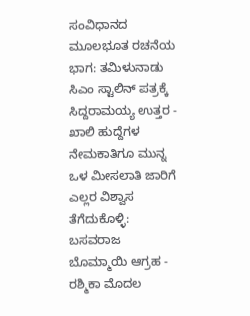ಸಂವಿಧಾನದ ಮೂಲಭೂತ ರಚನೆಯ ಭಾಗ: ತಮಿಳುನಾಡು ಸಿಎಂ ಸ್ಟಾಲಿನ್ ಪತ್ರಕ್ಕೆ ಸಿದ್ದರಾಮಯ್ಯ ಉತ್ತರ -
ಖಾಲಿ ಹುದ್ದೆಗಳ ನೇಮಕಾತಿಗೂ ಮುನ್ನ ಒಳ ಮೀಸಲಾತಿ ಜಾರಿಗೆ ಎಲ್ಲರ ವಿಶ್ವಾಸ ತೆಗೆದುಕೊಳ್ಳಿ: ಬಸವರಾಜ ಬೊಮ್ಮಾಯಿ ಆಗ್ರಹ -
ರಶ್ಮಿಕಾ ಮೊದಲ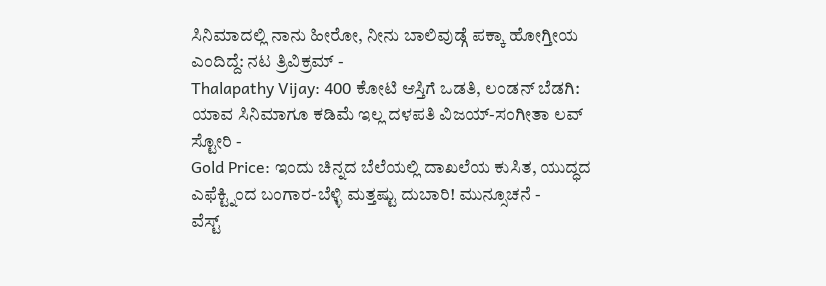ಸಿನಿಮಾದಲ್ಲಿ ನಾನು ಹೀರೋ, ನೀನು ಬಾಲಿವುಡ್ಗೆ ಪಕ್ಕಾ ಹೋಗ್ತೀಯ ಎಂದಿದ್ದೆ: ನಟ ತ್ರಿವಿಕ್ರಮ್ -
Thalapathy Vijay: 400 ಕೋಟಿ ಆಸ್ತಿಗೆ ಒಡತಿ, ಲಂಡನ್ ಬೆಡಗಿ: ಯಾವ ಸಿನಿಮಾಗೂ ಕಡಿಮೆ ಇಲ್ಲ ದಳಪತಿ ವಿಜಯ್-ಸಂಗೀತಾ ಲವ್ ಸ್ಟೋರಿ -
Gold Price: ಇಂದು ಚಿನ್ನದ ಬೆಲೆಯಲ್ಲಿ ದಾಖಲೆಯ ಕುಸಿತ, ಯುದ್ಧದ ಎಫೆಕ್ಟ್ನಿಂದ ಬಂಗಾರ-ಬೆಳ್ಳಿ ಮತ್ತಷ್ಟು ದುಬಾರಿ! ಮುನ್ಸೂಚನೆ -
ವೆಸ್ಟ್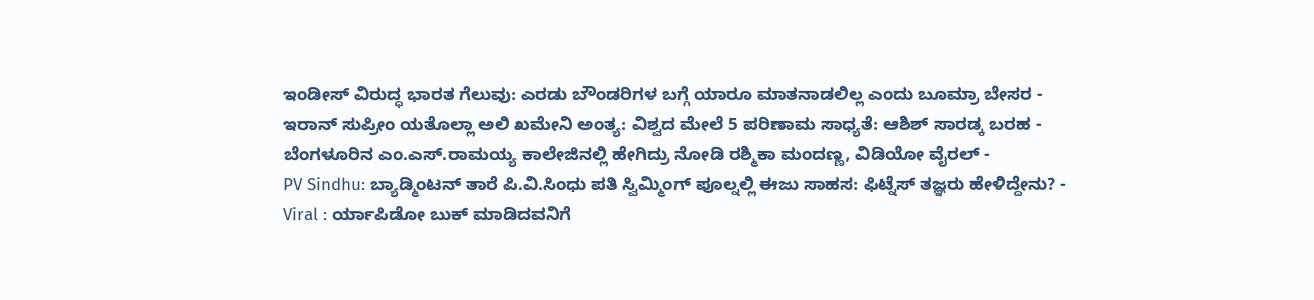ಇಂಡೀಸ್ ವಿರುದ್ಧ ಭಾರತ ಗೆಲುವು: ಎರಡು ಬೌಂಡರಿಗಳ ಬಗ್ಗೆ ಯಾರೂ ಮಾತನಾಡಲಿಲ್ಲ ಎಂದು ಬೂಮ್ರಾ ಬೇಸರ -
ಇರಾನ್ ಸುಪ್ರೀಂ ಯತೊಲ್ಲಾ ಅಲಿ ಖಮೇನಿ ಅಂತ್ಯ: ವಿಶ್ವದ ಮೇಲೆ 5 ಪರಿಣಾಮ ಸಾಧ್ಯತೆ: ಆಶಿಶ್ ಸಾರಡ್ಕ ಬರಹ -
ಬೆಂಗಳೂರಿನ ಎಂ.ಎಸ್.ರಾಮಯ್ಯ ಕಾಲೇಜಿನಲ್ಲಿ ಹೇಗಿದ್ರು ನೋಡಿ ರಶ್ಮಿಕಾ ಮಂದಣ್ಣ, ವಿಡಿಯೋ ವೈರಲ್ -
PV Sindhu: ಬ್ಯಾಡ್ಮಿಂಟನ್ ತಾರೆ ಪಿ.ವಿ.ಸಿಂಧು ಪತಿ ಸ್ವಿಮ್ಮಿಂಗ್ ಪೂಲ್ನಲ್ಲಿ ಈಜು ಸಾಹಸ: ಫಿಟ್ನೆಸ್ ತಜ್ಞರು ಹೇಳಿದ್ದೇನು? -
Viral : ರ್ಯಾಪಿಡೋ ಬುಕ್ ಮಾಡಿದವನಿಗೆ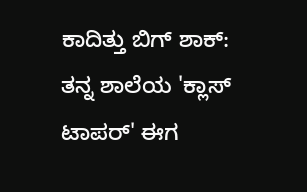ಕಾದಿತ್ತು ಬಿಗ್ ಶಾಕ್: ತನ್ನ ಶಾಲೆಯ 'ಕ್ಲಾಸ್ ಟಾಪರ್' ಈಗ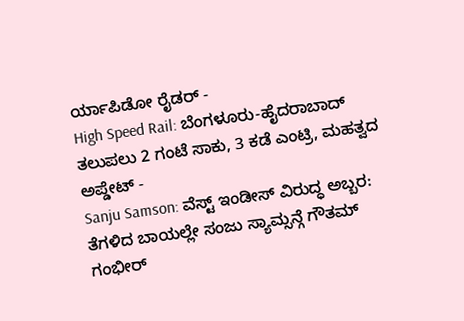ರ್ಯಾಪಿಡೋ ರೈಡರ್ -
High Speed Rail: ಬೆಂಗಳೂರು-ಹೈದರಾಬಾದ್ ತಲುಪಲು 2 ಗಂಟೆ ಸಾಕು, 3 ಕಡೆ ಎಂಟ್ರಿ, ಮಹತ್ವದ ಅಪ್ಡೇಟ್ -
Sanju Samson: ವೆಸ್ಟ್ ಇಂಡೀಸ್ ವಿರುದ್ಧ ಅಬ್ಬರ: ತೆಗಳಿದ ಬಾಯಲ್ಲೇ ಸಂಜು ಸ್ಯಾಮ್ಸನ್ಗೆ ಗೌತಮ್ ಗಂಭೀರ್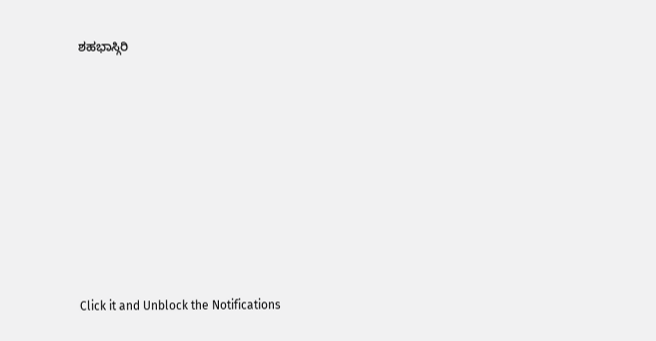ಶಹಭಾಸ್ಗಿರಿ











Click it and Unblock the Notifications